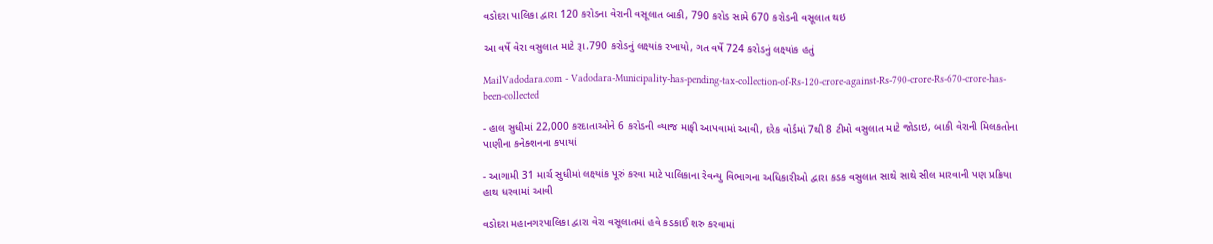વડોદરા પાલિકા દ્વારા 120 કરોડના વેરાની વસૂલાત બાકી, 790 કરોડ સામે 670 કરોડની વસૂલાત થઇ

આ વર્ષે વેરા વસુલાત માટે રૂા.790 કરોડનું લક્ષ્યાંક રખાયો, ગત વર્ષે 724 કરોડનું લક્ષ્યાંક હતું

MailVadodara.com - Vadodara-Municipality-has-pending-tax-collection-of-Rs-120-crore-against-Rs-790-crore-Rs-670-crore-has-been-collected

- હાલ સુધીમાં 22,000 કરદાતાઓને 6 કરોડની વ્યાજ માફી આપવામાં આવી, દરેક વોર્ડમાં 7થી 8 ટીમો વસુલાત માટે જોડાઇ, બાકી વેરાની મિલકતોના પાણીના કનેક્શનના કપાયાં

- આગામી 31 માર્ચ સુધીમાં લક્ષ્યાંક પૂરું કરવા માટે પાલિકાના રેવન્યુ વિભાગના અધિકારીઓ દ્વારા કડક વસુલાત સાથે સાથે સીલ મારવાની પણ પ્રક્રિયા હાથ ધરવામાં આવી

વડોદરા મહાનગરપાલિકા દ્વારા વેરા વસૂલાતમાં હવે કડકાઈ શરુ કરવામાં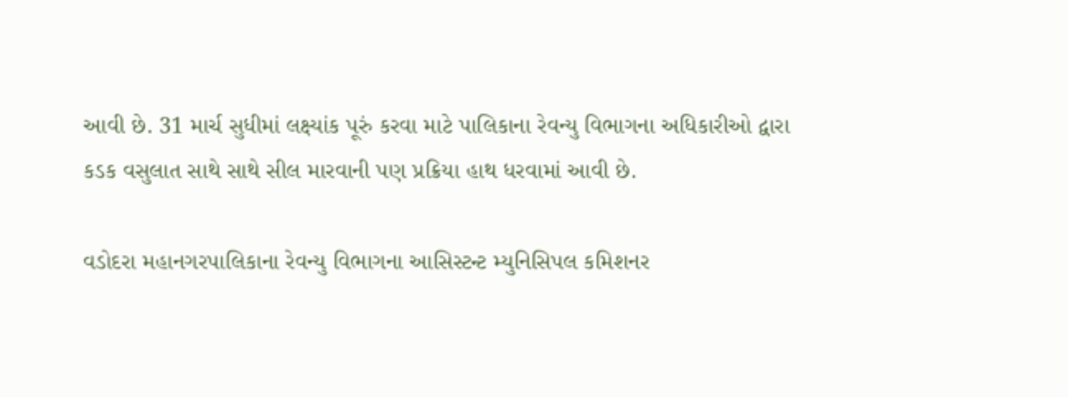આવી છે. 31 માર્ચ સુધીમાં લક્ષ્યાંક પૂરું કરવા માટે પાલિકાના રેવન્યુ વિભાગના અધિકારીઓ દ્વારા કડક વસુલાત સાથે સાથે સીલ મારવાની પણ પ્રક્રિયા હાથ ધરવામાં આવી છે.

વડોદરા મહાનગરપાલિકાના રેવન્યુ વિભાગના આસિસ્ટન્ટ મ્યુનિસિપલ કમિશનર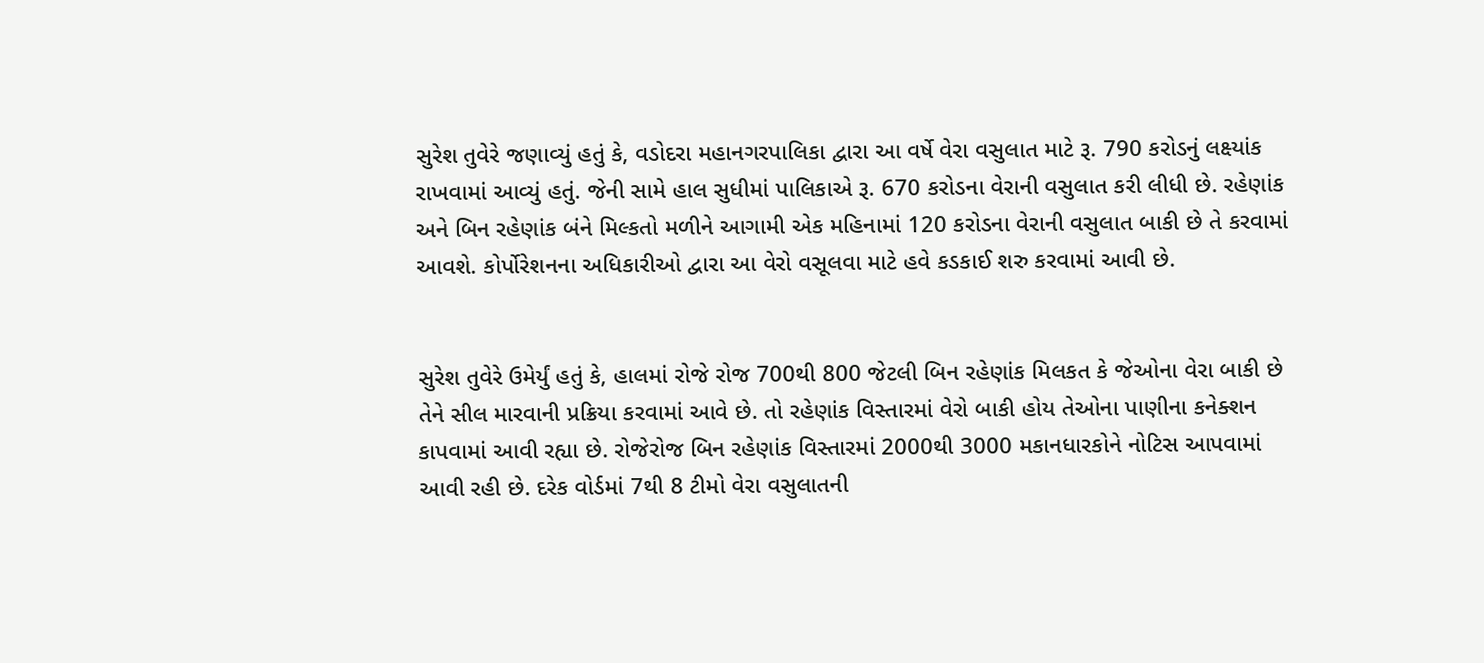સુરેશ તુવેરે જણાવ્યું હતું કે, વડોદરા મહાનગરપાલિકા દ્વારા આ વર્ષે વેરા વસુલાત માટે રૂ. 790 કરોડનું લક્ષ્યાંક રાખવામાં આવ્યું હતું. જેની સામે હાલ સુધીમાં પાલિકાએ રૂ. 670 કરોડના વેરાની વસુલાત કરી લીધી છે. રહેણાંક અને બિન રહેણાંક બંને મિલ્કતો મળીને આગામી એક મહિનામાં 120 કરોડના વેરાની વસુલાત બાકી છે તે કરવામાં આવશે. કોર્પોરેશનના અધિકારીઓ દ્વારા આ વેરો વસૂલવા માટે હવે કડકાઈ શરુ કરવામાં આવી છે.


સુરેશ તુવેરે ઉમેર્યું હતું કે, હાલમાં રોજે રોજ 700થી 800 જેટલી બિન રહેણાંક મિલકત કે જેઓના વેરા બાકી છે તેને સીલ મારવાની પ્રક્રિયા કરવામાં આવે છે. તો રહેણાંક વિસ્તારમાં વેરો બાકી હોય તેઓના પાણીના કનેક્શન કાપવામાં આવી રહ્યા છે. રોજેરોજ બિન રહેણાંક વિસ્તારમાં 2000થી 3000 મકાનધારકોને નોટિસ આપવામાં આવી રહી છે. દરેક વોર્ડમાં 7થી 8 ટીમો વેરા વસુલાતની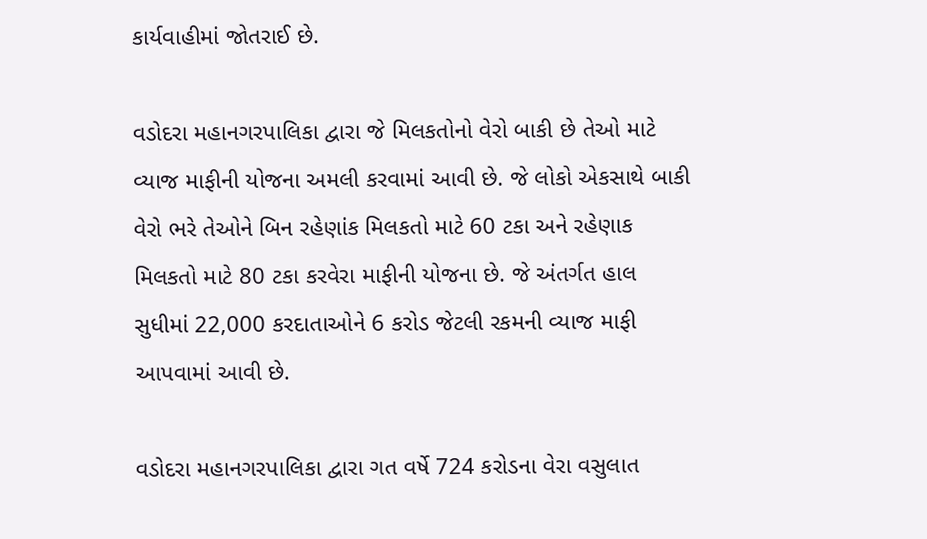કાર્યવાહીમાં જોતરાઈ છે.

વડોદરા મહાનગરપાલિકા દ્વારા જે મિલકતોનો વેરો બાકી છે તેઓ માટે વ્યાજ માફીની યોજના અમલી કરવામાં આવી છે. જે લોકો એકસાથે બાકી વેરો ભરે તેઓને બિન રહેણાંક મિલકતો માટે 60 ટકા અને રહેણાક મિલકતો માટે 80 ટકા કરવેરા માફીની યોજના છે. જે અંતર્ગત હાલ સુધીમાં 22,000 કરદાતાઓને 6 કરોડ જેટલી રકમની વ્યાજ માફી આપવામાં આવી છે.

વડોદરા મહાનગરપાલિકા દ્વારા ગત વર્ષે 724 કરોડના વેરા વસુલાત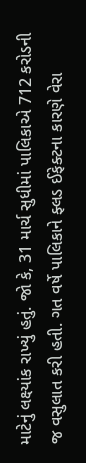માટેનું લક્ષ્યાંક રાખ્યું હતું. જો કે, 31 માર્ચ સુધીમાં પાલિકાએ 712 કરોડની જ વસુલાત કરી હતી. ગત વર્ષે પાલિકાને ફ્લડ ઈફેક્ટના કારણે વેરા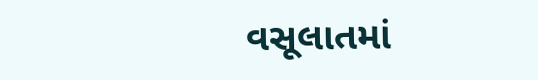વસૂલાતમાં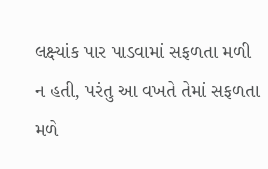લક્ષ્યાંક પાર પાડવામાં સફળતા મળી ન હતી, પરંતુ આ વખતે તેમાં સફળતા મળે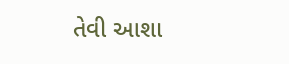તેવી આશા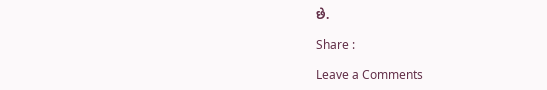છે.

Share :

Leave a Comments